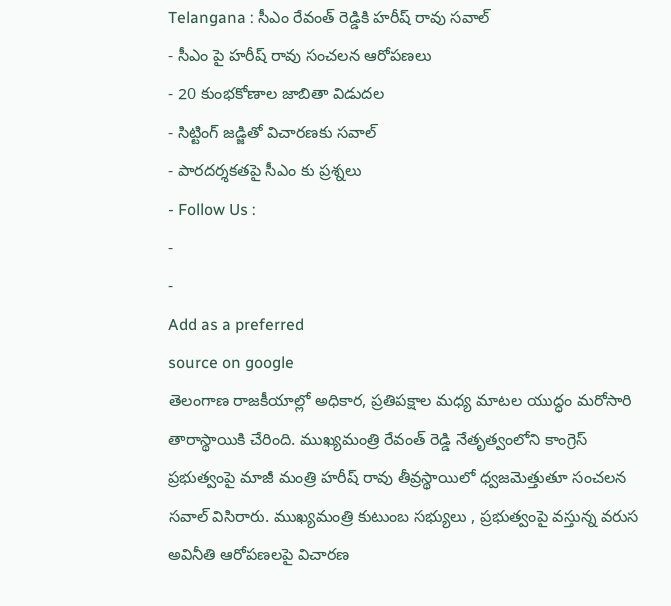Telangana : సీఎం రేవంత్ రెడ్డికి హరీష్ రావు సవాల్
- సీఎం పై హరీష్ రావు సంచలన ఆరోపణలు
- 20 కుంభకోణాల జాబితా విడుదల
- సిట్టింగ్ జడ్జితో విచారణకు సవాల్
- పారదర్శకతపై సీఎం కు ప్రశ్నలు
- Follow Us :
-
-
Add as a preferred
source on google
తెలంగాణ రాజకీయాల్లో అధికార, ప్రతిపక్షాల మధ్య మాటల యుద్ధం మరోసారి తారాస్థాయికి చేరింది. ముఖ్యమంత్రి రేవంత్ రెడ్డి నేతృత్వంలోని కాంగ్రెస్ ప్రభుత్వంపై మాజీ మంత్రి హరీష్ రావు తీవ్రస్థాయిలో ధ్వజమెత్తుతూ సంచలన సవాల్ విసిరారు. ముఖ్యమంత్రి కుటుంబ సభ్యులు , ప్రభుత్వంపై వస్తున్న వరుస అవినీతి ఆరోపణలపై విచారణ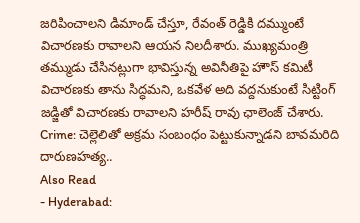జరిపించాలని డిమాండ్ చేస్తూ, రేవంత్ రెడ్డికి దమ్ముంటే విచారణకు రావాలని ఆయన నిలదీశారు. ముఖ్యమంత్రి తమ్ముడు చేసినట్లుగా భావిస్తున్న అవినీతిపై హౌస్ కమిటీ విచారణకు తాను సిద్ధమని, ఒకవేళ అది వద్దనుకుంటే సిట్టింగ్ జడ్జితో విచారణకు రావాలని హరీష్ రావు ఛాలెంజ్ చేశారు.
Crime: చెల్లెలితో అక్రమ సంబంధం పెట్టుకున్నాడని బావమరిది దారుణహత్య..
Also Read
- Hyderabad: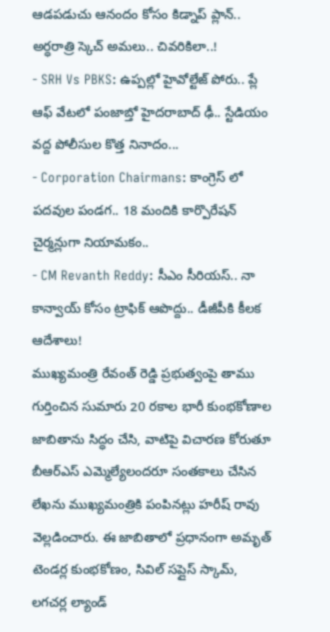ఆడపడుచు ఆనందం కోసం కిడ్నాప్ ప్లాన్.. అర్ధరాత్రి స్కెచ్ అమలు.. చివరికిలా..!
- SRH Vs PBKS: ఉప్పల్లో హైవోల్టేజ్ పోరు.. ప్లే ఆఫ్ వేటలో పంజాబ్తో హైదరాబాద్ ఢీ.. స్టేడియం వద్ద పోలీసుల కొత్త నినాదం...
- Corporation Chairmans: కాంగ్రెస్ లో పదవుల పండగ.. 18 మందికి కార్పొరేషన్ చైర్మన్లుగా నియామకం..
- CM Revanth Reddy: సీఎం సీరియస్.. నా కాన్వాయ్ కోసం ట్రాఫిక్ ఆపొద్దు.. డీజీపీకి కీలక ఆదేశాలు!
ముఖ్యమంత్రి రేవంత్ రెడ్డి ప్రభుత్వంపై తాము గుర్తించిన సుమారు 20 రకాల భారీ కుంభకోణాల జాబితాను సిద్ధం చేసి, వాటిపై విచారణ కోరుతూ బీఆర్ఎస్ ఎమ్మెల్యేలందరూ సంతకాలు చేసిన లేఖను ముఖ్యమంత్రికి పంపినట్లు హరీష్ రావు వెల్లడించారు. ఈ జాబితాలో ప్రధానంగా అమృత్ టెండర్ల కుంభకోణం, సివిల్ సప్లైస్ స్కామ్, లగచర్ల ల్యాండ్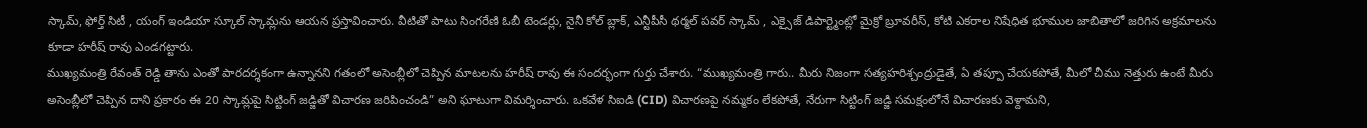స్కామ్, ఫోర్త్ సిటీ , యంగ్ ఇండియా స్కూల్ స్కామ్లను ఆయన ప్రస్తావించారు. వీటితో పాటు సింగరేణి ఓబీ టెండర్లు, నైనీ కోల్ బ్లాక్, ఎన్టీపీసీ థర్మల్ పవర్ స్కామ్ , ఎక్సైజ్ డిపార్ట్మెంట్లో మైక్రో బ్రూవరీస్, కోటి ఎకరాల నిషేధిత భూముల జాబితాలో జరిగిన అక్రమాలను కూడా హరీష్ రావు ఎండగట్టారు.
ముఖ్యమంత్రి రేవంత్ రెడ్డి తాను ఎంతో పారదర్శకంగా ఉన్నానని గతంలో అసెంబ్లీలో చెప్పిన మాటలను హరీష్ రావు ఈ సందర్భంగా గుర్తు చేశారు. “ముఖ్యమంత్రి గారు.. మీరు నిజంగా సత్యహరిశ్చంద్రుడైతే, ఏ తప్పూ చేయకపోతే, మీలో చీము నెత్తురు ఉంటే మీరు అసెంబ్లీలో చెప్పిన దాని ప్రకారం ఈ 20 స్కామ్లపై సిట్టింగ్ జడ్జితో విచారణ జరిపించండి” అని ఘాటుగా విమర్శించారు. ఒకవేళ సిఐడి (CID) విచారణపై నమ్మకం లేకపోతే, నేరుగా సిట్టింగ్ జడ్జి సమక్షంలోనే విచారణకు వెళ్దామని,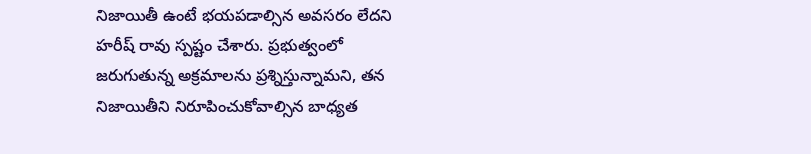నిజాయితీ ఉంటే భయపడాల్సిన అవసరం లేదని హరీష్ రావు స్పష్టం చేశారు. ప్రభుత్వంలో జరుగుతున్న అక్రమాలను ప్రశ్నిస్తున్నామని, తన నిజాయితీని నిరూపించుకోవాల్సిన బాధ్యత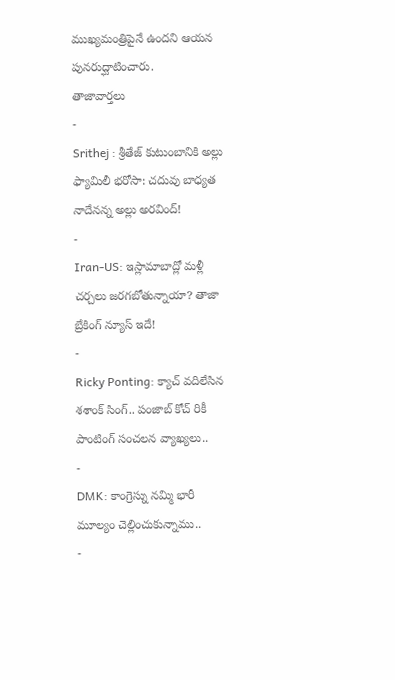ముఖ్యమంత్రిపైనే ఉందని ఆయన పునరుద్ఘాటించారు.
తాజావార్తలు
-
Srithej : శ్రీతేజ్ కుటుంబానికి అల్లు ఫ్యామిలీ భరోసా: చదువు బాధ్యత నాదేనన్న అల్లు అరవింద్!
-
Iran-US: ఇస్లామాబాద్లో మళ్లీ చర్చలు జరగబోతున్నాయా? తాజా బ్రేకింగ్ న్యూస్ ఇదే!
-
Ricky Ponting: క్యాచ్ వదిలేసిన శశాంక్ సింగ్.. పంజాబ్ కోచ్ రికీ పాంటింగ్ సంచలన వ్యాఖ్యలు..
-
DMK: కాంగ్రెస్ను నమ్మి భారీ మూల్యం చెల్లించుకున్నాము..
-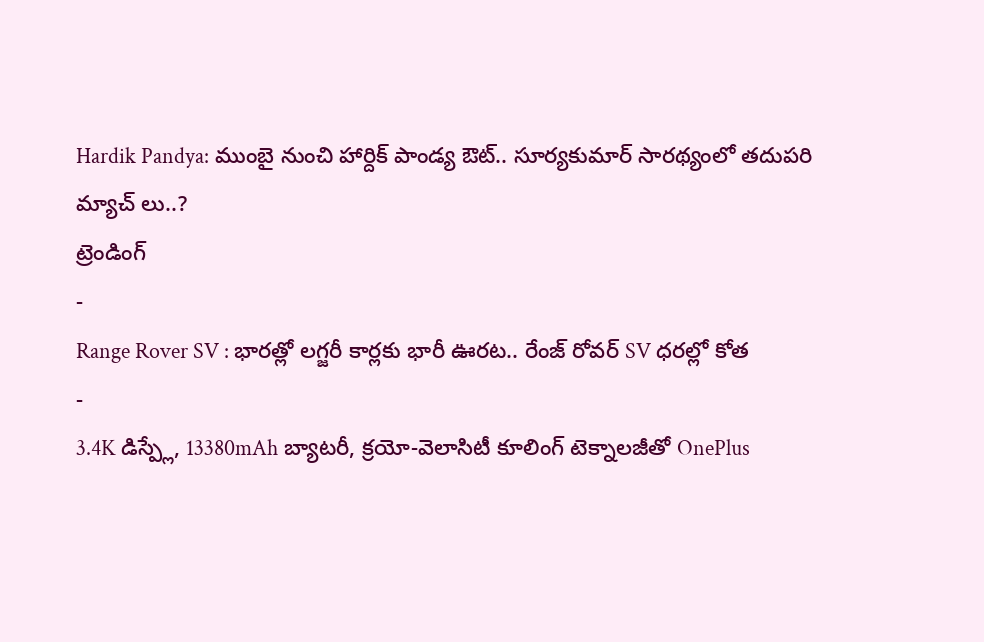Hardik Pandya: ముంబై నుంచి హార్దిక్ పాండ్య ఔట్.. సూర్యకుమార్ సారథ్యంలో తదుపరి మ్యాచ్ లు..?
ట్రెండింగ్
-
Range Rover SV : భారత్లో లగ్జరీ కార్లకు భారీ ఊరట.. రేంజ్ రోవర్ SV ధరల్లో కోత
-
3.4K డిస్ప్లే, 13380mAh బ్యాటరీ, క్రయో-వెలాసిటీ కూలింగ్ టెక్నాలజీతో OnePlus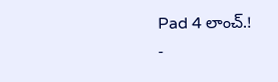Pad 4 లాంచ్.!
-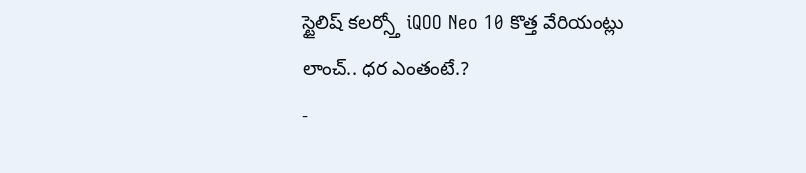స్టైలిష్ కలర్స్తో iQOO Neo 10 కొత్త వేరియంట్లు లాంచ్.. ధర ఎంతంటే.?
-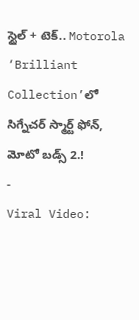స్టైల్ + టెక్.. Motorola ‘Brilliant Collection’లో సిగ్నేచర్ స్మార్ట్ ఫోన్, మోటో బడ్స్ 2.!
-
Viral Video: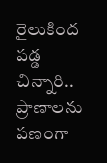రైలుకింద పడ్డ చిన్నారి.. ప్రాణాలను పణంగా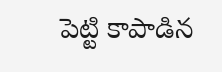పెట్టి కాపాడిన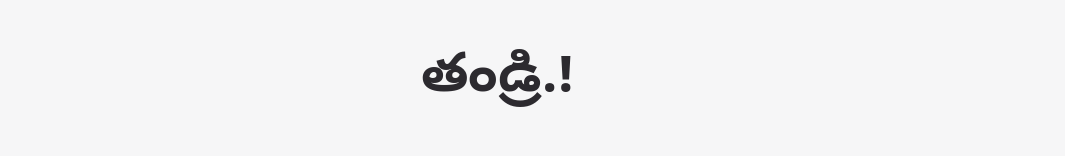తండ్రి.!